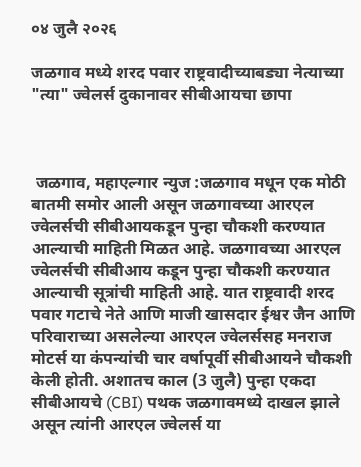०४ जुलै २०२६

जळगाव मध्ये शरद पवार राष्ट्रवादीच्याबड्या नेत्याच्या "त्या" ज्वेलर्स दुकानावर सीबीआयचा छापा



 जळगाव, महाएल्गार न्युज :जळगाव मधून एक मोठी बातमी समोर आली असून जळगावच्या आरएल ज्वेलर्सची सीबीआयकडून पुन्हा चौकशी करण्यात आल्याची माहिती मिळत आहे. जळगावच्या आरएल ज्वेलर्सची सीबीआय कडून पुन्हा चौकशी करण्यात आल्याची सूत्रांची माहिती आहे. यात राष्ट्रवादी शरद पवार गटाचे नेते आणि माजी खासदार ईश्वर जैन आणि परिवाराच्या असलेल्या आरएल ज्वेलर्ससह मनराज मोटर्स या कंपन्यांची चार वर्षापूर्वी सीबीआयने चौकशी केली होती. अशातच काल (3 जुलै) पुन्हा एकदा सीबीआयचे (CBI) पथक जळगावमध्ये दाखल झाले असून त्यांनी आरएल ज्वेलर्स या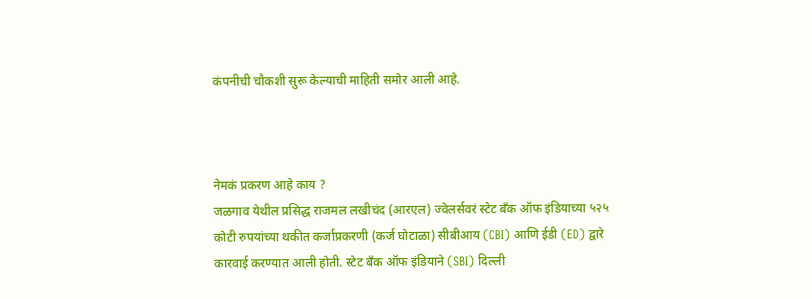कंपनीची चौकशी सुरू केल्याची माहिती समोर आली आहे.



नेमकं प्रकरण आहे काय ?
जळगाव येथील प्रसिद्ध राजमल लखीचंद (आरएल) ज्वेलर्सवरं स्टेट बँक ऑफ इंडियाच्या ५२५ कोटी रुपयांच्या थकीत कर्जाप्रकरणी (कर्ज घोटाळा) सीबीआय (CBI) आणि ईडी (ED) द्वारे कारवाई करण्यात आली होती. स्टेट बँक ऑफ इंडियाने (SBI) दिल्ली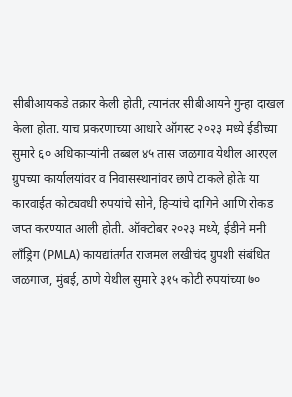सीबीआयकडे तक्रार केली होती, त्यानंतर सीबीआयने गुन्हा दाखल केला होता. याच प्रकरणाच्या आधारे ऑगस्ट २०२३ मध्ये ईडीच्या सुमारे ६० अधिकाऱ्यांनी तब्बल ४५ तास जळगाव येथील आरएल ग्रुपच्या कार्यालयांवर व निवासस्थानांवर छापे टाकले होतेः या कारवाईत कोट्यवधी रुपयांचे सोने, हिऱ्यांचे दागिने आणि रोकड जप्त करण्यात आली होती. ऑक्टोबर २०२३ मध्ये, ईडीने मनी लाँड्रिग (PMLA) कायद्यांतर्गत राजमल लखीचंद ग्रुपशी संबंधित जळगाज, मुंबई, ठाणे येथील सुमारे ३१५ कोटी रुपयांच्या ७०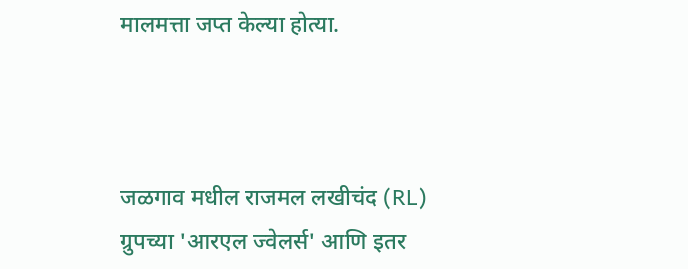मालमत्ता जप्त केल्या होत्या.



जळगाव मधील राजमल लखीचंद (RL) ग्रुपच्या 'आरएल ज्वेलर्स' आणि इतर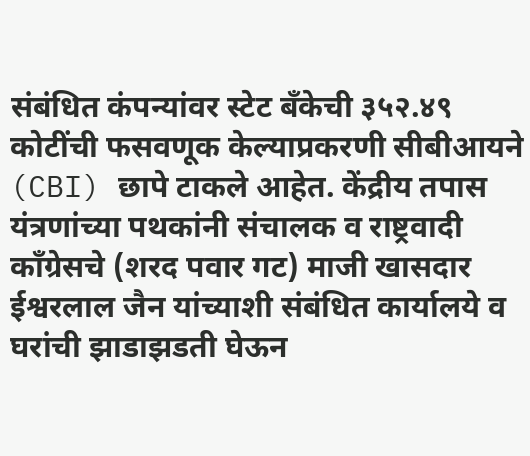संबंधित कंपन्यांवर स्टेट बँकेची ३५२.४९ कोटींची फसवणूक केल्याप्रकरणी सीबीआयने (CBI) छापे टाकले आहेत. केंद्रीय तपास यंत्रणांच्या पथकांनी संचालक व राष्ट्रवादी काँग्रेसचे (शरद पवार गट) माजी खासदार ईश्वरलाल जैन यांच्याशी संबंधित कार्यालये व घरांची झाडाझडती घेऊन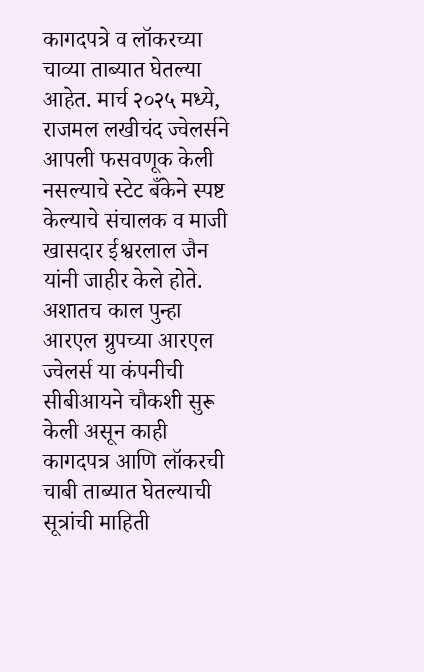कागदपत्रे व लॉकरच्या चाव्या ताब्यात घेतल्या आहेत. मार्च २०२५ मध्ये, राजमल लखीचंद ज्वेलर्सने आपली फसवणूक केली नसल्याचे स्टेट बँकेने स्पष्ट केल्याचे संचालक व माजी खासदार ईश्वरलाल जैन यांनी जाहीर केले होते. अशातच काल पुन्हा आरएल ग्रुपच्या आरएल ज्वेलर्स या कंपनीची सीबीआयने चौकशी सुरू केली असून काही कागदपत्र आणि लॉकरची चाबी ताब्यात घेतल्याची सूत्रांची माहिती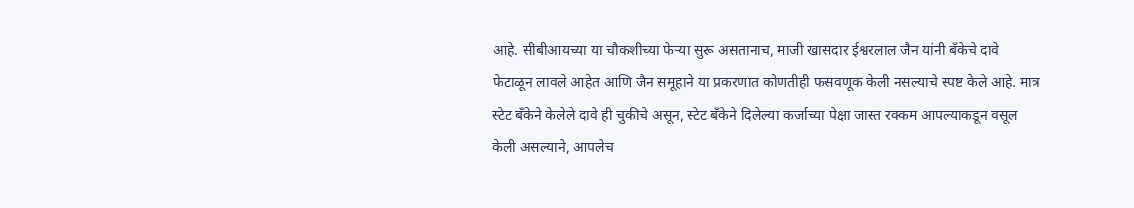आहे. सीबीआयच्या या चौकशीच्या फेऱ्या सुरू असतानाच, माजी खासदार ईश्वरलाल जैन यांनी बँकेचे दावे फेटाळून लावले आहेत आणि जैन समूहाने या प्रकरणात कोणतीही फसवणूक केली नसल्याचे स्पष्ट केले आहे. मात्र स्टेट बँकेने केलेले दावे ही चुकीचे असून, स्टेट बँकेने दिलेल्या कर्जाच्या पेक्षा जास्त रक्कम आपल्याकडून वसूल केली असल्याने, आपलेच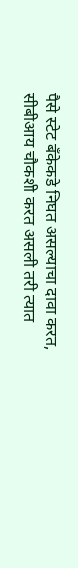पैसे स्टेट बँकेकडे निघत असल्याचा दावा करत, सीबीआय चौकशी करत असली तरी त्यात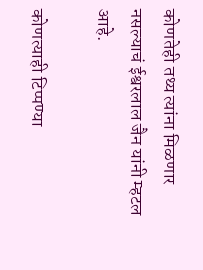कोणतेही तथ्य त्यांना मिळणार नसल्याचं ईश्वरलाल जैन यांनी म्हटल आहे.

कोणत्याही टिप्पण्‍या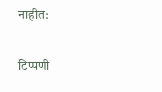नाहीत:

टिप्पणी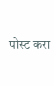पोस्ट करा